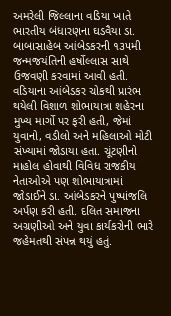અમરેલી જિલ્લાના વડિયા ખાતે ભારતીય બંધારણના ઘડવૈયા ડા. બાબાસાહેબ આંબેડકરની ૧૩૫મી જન્મજયંતિની હર્ષોલ્લાસ સાથે ઉજવણી કરવામાં આવી હતી. વડિયાના આંબેડકર ચોકથી પ્રારંભ થયેલી વિશાળ શોભાયાત્રા શહેરના મુખ્ય માર્ગો પર ફરી હતી, જેમાં યુવાનો, વડીલો અને મહિલાઓ મોટી સંખ્યામાં જોડાયા હતા. ચૂંટણીનો માહોલ હોવાથી વિવિધ રાજકીય નેતાઓએ પણ શોભાયાત્રામાં જોડાઈને ડા. આંબેડકરને પુષ્પાંજલિ અર્પણ કરી હતી. દલિત સમાજના અગ્રણીઓ અને યુવા કાર્યકરોની ભારે જહેમતથી સંપન્ન થયું હતું.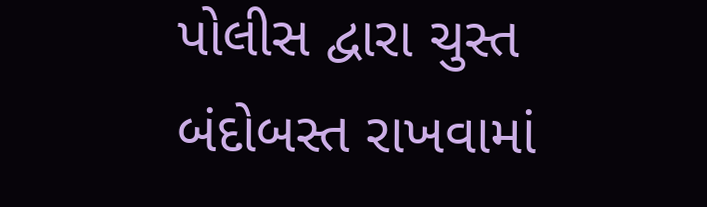પોલીસ દ્વારા ચુસ્ત બંદોબસ્ત રાખવામાં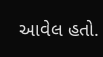આવેલ હતો.